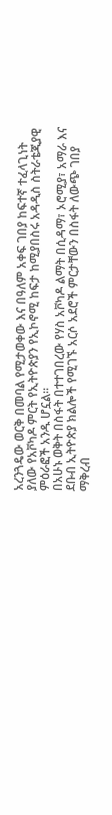አረንጓዴው ወርቅ በመባል የሚታወቀው እና በዓለም አቀፍ ገበያ ከፍተኛ ተፈላጊነት ያለው የአቮካዶ ምርት የኢትዮጵያን የኢኮኖሚ ከፍታ ከሚያበስሩ አዳዲስ ስትራቴጂያዊ ምዕራፎች አንዱ ሆኗል።
በአሁኑ ወቅት በስፋት በተተገበረው የሃስ አቮካዶ ልማት በሲዳማ፣ ኦሮሚያ፣ አማራ እና ደቡብ ኢትዮጵያ ክልሎች የሚገኙ አርሶ አደሮች ምርታቸውን በስፋት ለውጭ ገበያ ማቅረብ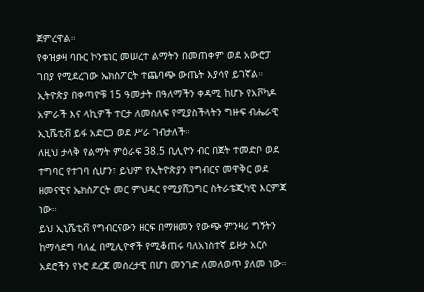ጀምረዋል።
የቀዝቃዛ ባቡር ኮንቴነር መሠረተ ልማትን በመጠቀም ወደ አውሮፓ ገበያ የሚደረገው ኤክስፖርት ተጨባጭ ውጤት እያሳየ ይገኛል።
ኢትዮጵያ በቀጣዮቹ 15 ዓመታት በዓለማችን ቀዳሚ ከሆኑ የአቮካዶ አምራች እና ላኪዎች ተርታ ለመሰለፍ የሚያስችላትን ግዙፍ ብሔራዊ ኢኒሼቲቭ ይፋ አድርጋ ወደ ሥራ ገብታለች።
ለዚህ ታላቅ የልማት ምዕራፍ 38.5 ቢሊዮን ብር በጀት ተመድቦ ወደ ተግባር የተገባ ሲሆን፣ ይህም የኢትዮጵያን የግብርና መዋቅር ወደ ዘመናዊና ኤክስፖርት መር ምህዳር የሚያሸጋግር ስትራቴጂካዊ እርምጃ ነው።
ይህ ኢኒሼቲቭ የግብርናውን ዘርፍ በማዘመን የውጭ ምንዛሪ ግኝትን ከማሳደግ ባለፈ በሚሊዮኖች የሚቆጠሩ ባለአነስተኛ ይዞታ አርሶ አደሮችን የኑሮ ደረጃ መሰረታዊ በሆነ መንገድ ለመለወጥ ያለመ ነው።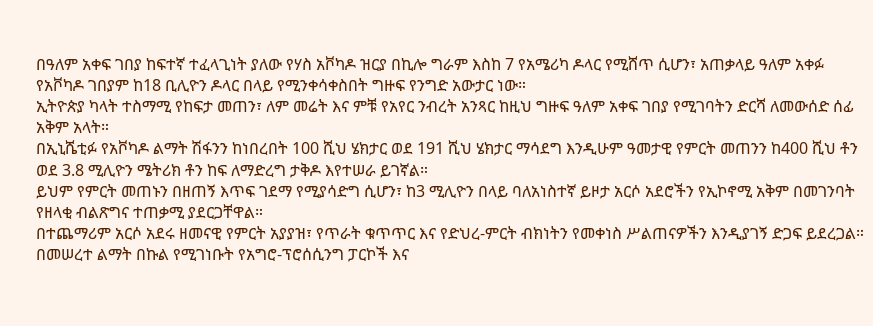በዓለም አቀፍ ገበያ ከፍተኛ ተፈላጊነት ያለው የሃስ አቮካዶ ዝርያ በኪሎ ግራም እስከ 7 የአሜሪካ ዶላር የሚሸጥ ሲሆን፣ አጠቃላይ ዓለም አቀፉ የአቮካዶ ገበያም ከ18 ቢሊዮን ዶላር በላይ የሚንቀሳቀስበት ግዙፍ የንግድ አውታር ነው።
ኢትዮጵያ ካላት ተስማሚ የከፍታ መጠን፣ ለም መሬት እና ምቹ የአየር ንብረት አንጻር ከዚህ ግዙፍ ዓለም አቀፍ ገበያ የሚገባትን ድርሻ ለመውሰድ ሰፊ አቅም አላት።
በኢኒሼቲፉ የአቮካዶ ልማት ሽፋንን ከነበረበት 100 ሺህ ሄክታር ወደ 191 ሺህ ሄክታር ማሳደግ እንዲሁም ዓመታዊ የምርት መጠንን ከ400 ሺህ ቶን ወደ 3.8 ሚሊዮን ሜትሪክ ቶን ከፍ ለማድረግ ታቅዶ እየተሠራ ይገኛል።
ይህም የምርት መጠኑን በዘጠኝ እጥፍ ገደማ የሚያሳድግ ሲሆን፣ ከ3 ሚሊዮን በላይ ባለአነስተኛ ይዞታ አርሶ አደሮችን የኢኮኖሚ አቅም በመገንባት የዘላቂ ብልጽግና ተጠቃሚ ያደርጋቸዋል።
በተጨማሪም አርሶ አደሩ ዘመናዊ የምርት አያያዝ፣ የጥራት ቁጥጥር እና የድህረ-ምርት ብክነትን የመቀነስ ሥልጠናዎችን እንዲያገኝ ድጋፍ ይደረጋል።
በመሠረተ ልማት በኩል የሚገነቡት የአግሮ-ፕሮሰሲንግ ፓርኮች እና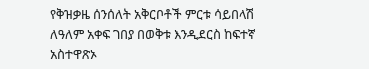የቅዝቃዜ ሰንሰለት አቅርቦቶች ምርቱ ሳይበላሽ ለዓለም አቀፍ ገበያ በወቅቱ እንዲደርስ ከፍተኛ አስተዋጽኦ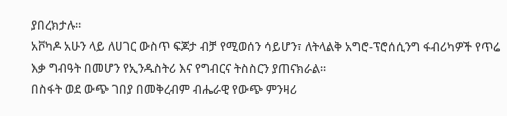ያበረክታሉ።
አቮካዶ አሁን ላይ ለሀገር ውስጥ ፍጆታ ብቻ የሚወሰን ሳይሆን፣ ለትላልቅ አግሮ-ፕሮሰሲንግ ፋብሪካዎች የጥሬ እቃ ግብዓት በመሆን የኢንዱስትሪ እና የግብርና ትስስርን ያጠናክራል።
በስፋት ወደ ውጭ ገበያ በመቅረብም ብሔራዊ የውጭ ምንዛሪ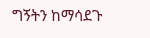ግኝትን ከማሳደጉ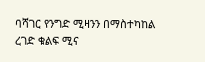ባሻገር የንግድ ሚዛንን በማስተካከል ረገድ ቁልፍ ሚና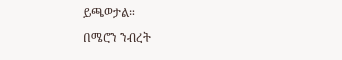ይጫወታል።
በሜሮን ንብረት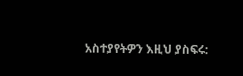አስተያየትዎን እዚህ ያስፍሩ: